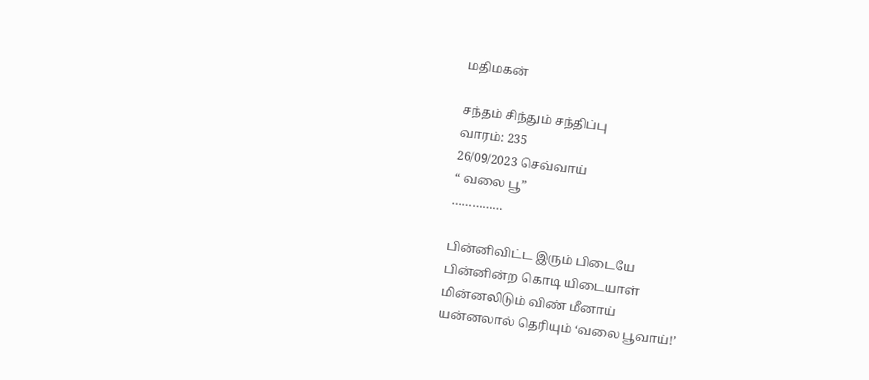மதிமகன்

சந்தம் சிந்தும் சந்திப்பு
வாரம்: 235
26/09/2023 செவ்வாய்
“ வலை பூ”
……………

பின்னிவிட்ட இரும் பிடையே
பின்னின்ற கொடி யிடையாள்
மின்னலிடும் விண் மீனாய்
யன்னலால் தெரியும் ‘வலை பூவாய்!’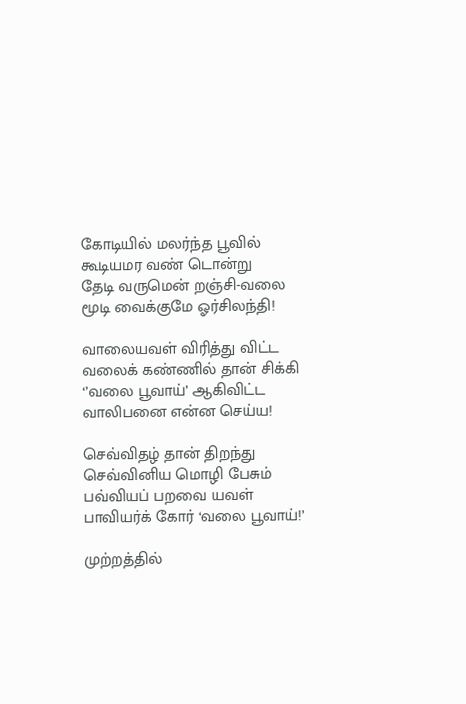கோடியில் மலர்ந்த பூவில்
கூடியமர வண் டொன்று
தேடி வருமென் றஞ்சி-வலை
மூடி வைக்குமே ஓர்சிலந்தி!

வாலையவள் விரித்து விட்ட
வலைக் கண்ணில் தான் சிக்கி
‘’வலை பூவாய்’ ஆகிவிட்ட
வாலிபனை என்ன செய்ய!

செவ்விதழ் தான் திறந்து
செவ்வினிய மொழி பேசும்
பவ்வியப் பறவை யவள்
பாவியர்க் கோர் ‘வலை பூவாய்!’

முற்றத்தில்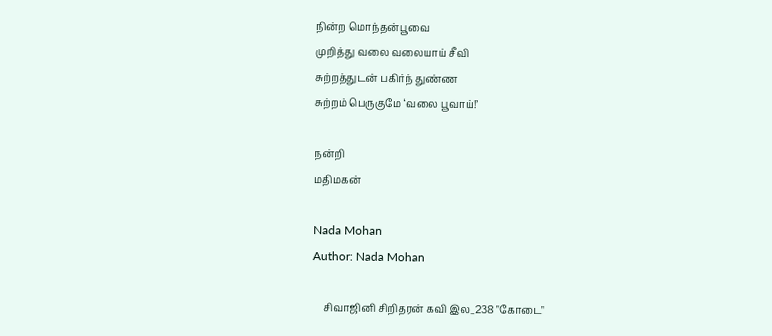நின்ற மொந்தன்பூவை
முறித்து வலை வலையாய் சீவி
சுற்றத்துடன் பகிர்ந் துண்ண
சுற்றம் பெருகுமே ‘வலை பூவாய்!’

நன்றி
மதிமகன்

Nada Mohan
Author: Nada Mohan

    சிவாஜினி சிறிதரன் கவி இல_238 "கோடை"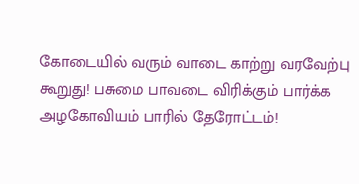கோடையில் வரும் வாடை காற்று வரவேற்பு கூறுது! பசுமை பாவடை விரிக்கும் பார்க்க அழகோவியம் பாரில் தேரோட்டம்!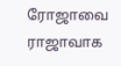ரோஜாவை ராஜாவாக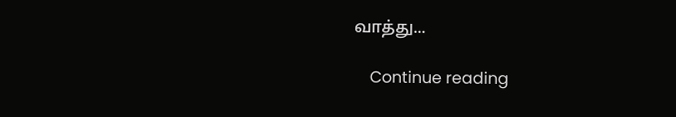வாத்து...

    Continue reading